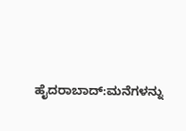ಹೈದರಾಬಾದ್:ಮನೆಗಳನ್ನು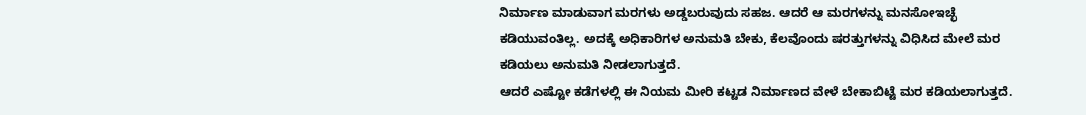ನಿರ್ಮಾಣ ಮಾಡುವಾಗ ಮರಗಳು ಅಡ್ಡಬರುವುದು ಸಹಜ. ಆದರೆ ಆ ಮರಗಳನ್ನು ಮನಸೋಇಚ್ಛೆ ಕಡಿಯುವಂತಿಲ್ಲ. ಅದಕ್ಕೆ ಅಧಿಕಾರಿಗಳ ಅನುಮತಿ ಬೇಕು, ಕೆಲವೊಂದು ಷರತ್ತುಗಳನ್ನು ವಿಧಿಸಿದ ಮೇಲೆ ಮರ ಕಡಿಯಲು ಅನುಮತಿ ನೀಡಲಾಗುತ್ತದೆ.
ಆದರೆ ಎಷ್ಟೋ ಕಡೆಗಳಲ್ಲಿ ಈ ನಿಯಮ ಮೀರಿ ಕಟ್ಟಡ ನಿರ್ಮಾಣದ ವೇಳೆ ಬೇಕಾಬಿಟ್ಟೆ ಮರ ಕಡಿಯಲಾಗುತ್ತದೆ.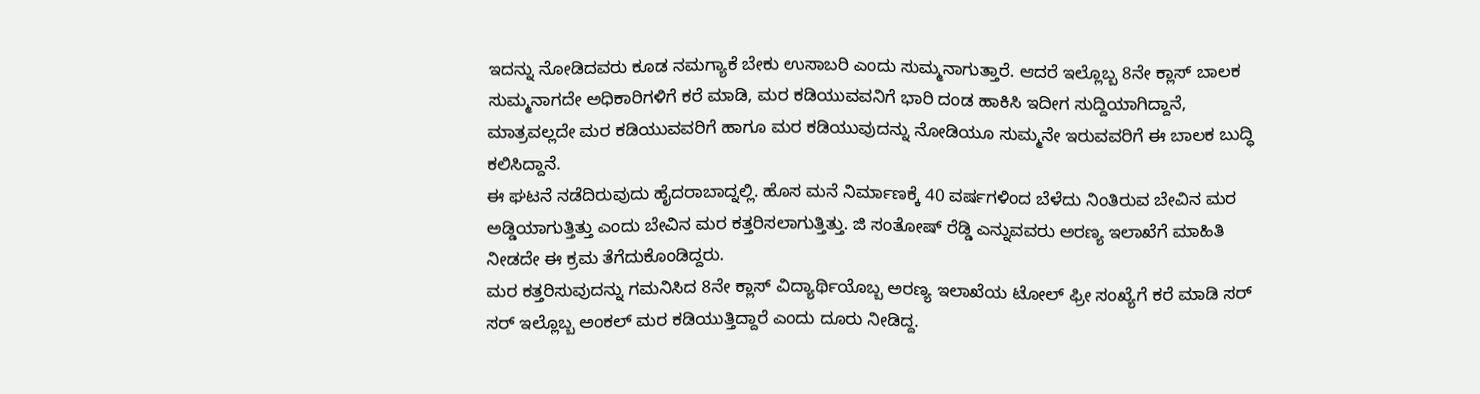ಇದನ್ನು ನೋಡಿದವರು ಕೂಡ ನಮಗ್ಯಾಕೆ ಬೇಕು ಉಸಾಬರಿ ಎಂದು ಸುಮ್ಮನಾಗುತ್ತಾರೆ. ಆದರೆ ಇಲ್ಲೊಬ್ಬ 8ನೇ ಕ್ಲಾಸ್ ಬಾಲಕ ಸುಮ್ಮನಾಗದೇ ಅಧಿಕಾರಿಗಳಿಗೆ ಕರೆ ಮಾಡಿ, ಮರ ಕಡಿಯುವವನಿಗೆ ಭಾರಿ ದಂಡ ಹಾಕಿಸಿ ಇದೀಗ ಸುದ್ದಿಯಾಗಿದ್ದಾನೆ, ಮಾತ್ರವಲ್ಲದೇ ಮರ ಕಡಿಯುವವರಿಗೆ ಹಾಗೂ ಮರ ಕಡಿಯುವುದನ್ನು ನೋಡಿಯೂ ಸುಮ್ಮನೇ ಇರುವವರಿಗೆ ಈ ಬಾಲಕ ಬುದ್ಧಿ ಕಲಿಸಿದ್ದಾನೆ.
ಈ ಘಟನೆ ನಡೆದಿರುವುದು ಹೈದರಾಬಾದ್ನಲ್ಲಿ. ಹೊಸ ಮನೆ ನಿರ್ಮಾಣಕ್ಕೆ 40 ವರ್ಷಗಳಿಂದ ಬೆಳೆದು ನಿಂತಿರುವ ಬೇವಿನ ಮರ ಅಡ್ಡಿಯಾಗುತ್ತಿತ್ತು ಎಂದು ಬೇವಿನ ಮರ ಕತ್ತರಿಸಲಾಗುತ್ತಿತ್ತು. ಜಿ ಸಂತೋಷ್ ರೆಡ್ಡಿ ಎನ್ನುವವರು ಅರಣ್ಯ ಇಲಾಖೆಗೆ ಮಾಹಿತಿ ನೀಡದೇ ಈ ಕ್ರಮ ತೆಗೆದುಕೊಂಡಿದ್ದರು.
ಮರ ಕತ್ತರಿಸುವುದನ್ನು ಗಮನಿಸಿದ 8ನೇ ಕ್ಲಾಸ್ ವಿದ್ಯಾರ್ಥಿಯೊಬ್ಬ ಅರಣ್ಯ ಇಲಾಖೆಯ ಟೋಲ್ ಫ್ರೀ ಸಂಖ್ಯೆಗೆ ಕರೆ ಮಾಡಿ ಸರ್ ಸರ್ ಇಲ್ಲೊಬ್ಬ ಅಂಕಲ್ ಮರ ಕಡಿಯುತ್ತಿದ್ದಾರೆ ಎಂದು ದೂರು ನೀಡಿದ್ದ.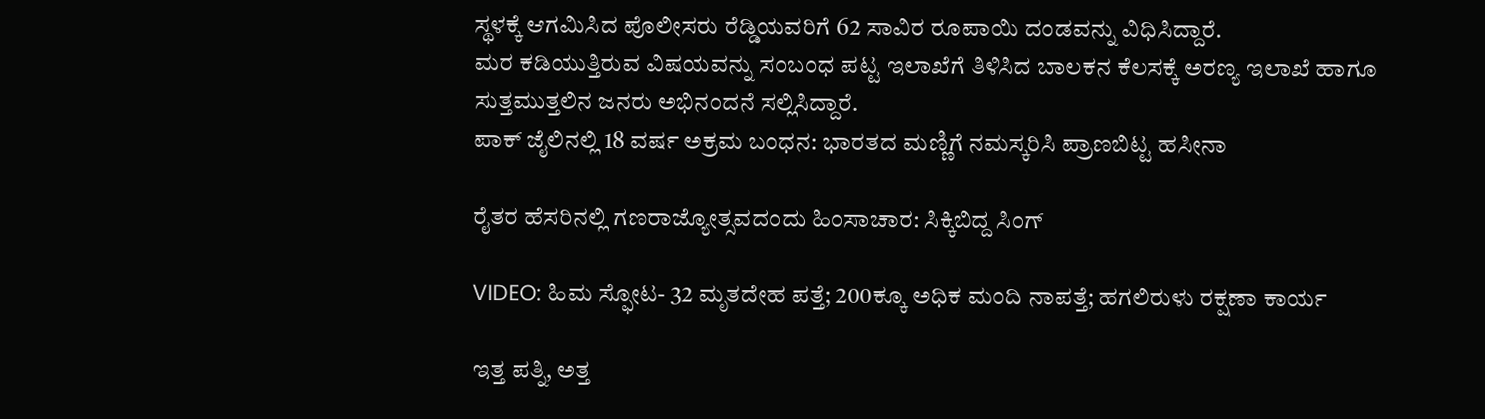ಸ್ಥಳಕ್ಕೆ ಆಗಮಿಸಿದ ಪೊಲೀಸರು ರೆಡ್ಡಿಯವರಿಗೆ 62 ಸಾವಿರ ರೂಪಾಯಿ ದಂಡವನ್ನು ವಿಧಿಸಿದ್ದಾರೆ.
ಮರ ಕಡಿಯುತ್ತಿರುವ ವಿಷಯವನ್ನು ಸಂಬಂಧ ಪಟ್ಟ ಇಲಾಖೆಗೆ ತಿಳಿಸಿದ ಬಾಲಕನ ಕೆಲಸಕ್ಕೆ ಅರಣ್ಯ ಇಲಾಖೆ ಹಾಗೂ ಸುತ್ತಮುತ್ತಲಿನ ಜನರು ಅಭಿನಂದನೆ ಸಲ್ಲಿಸಿದ್ದಾರೆ.
ಪಾಕ್ ಜೈಲಿನಲ್ಲಿ 18 ವರ್ಷ ಅಕ್ರಮ ಬಂಧನ: ಭಾರತದ ಮಣ್ಣಿಗೆ ನಮಸ್ಕರಿಸಿ ಪ್ರಾಣಬಿಟ್ಟ ಹಸೀನಾ

ರೈತರ ಹೆಸರಿನಲ್ಲಿ ಗಣರಾಜ್ಯೋತ್ಸವದಂದು ಹಿಂಸಾಚಾರ: ಸಿಕ್ಕಿಬಿದ್ದ ಸಿಂಗ್

VIDEO: ಹಿಮ ಸ್ಫೋಟ- 32 ಮೃತದೇಹ ಪತ್ತೆ; 200ಕ್ಕೂ ಅಧಿಕ ಮಂದಿ ನಾಪತ್ತೆ; ಹಗಲಿರುಳು ರಕ್ಷಣಾ ಕಾರ್ಯ

ಇತ್ತ ಪತ್ನಿ, ಅತ್ತ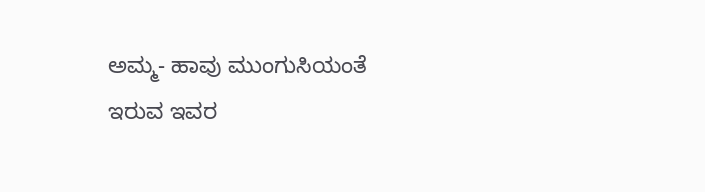ಅಮ್ಮ- ಹಾವು ಮುಂಗುಸಿಯಂತೆ ಇರುವ ಇವರ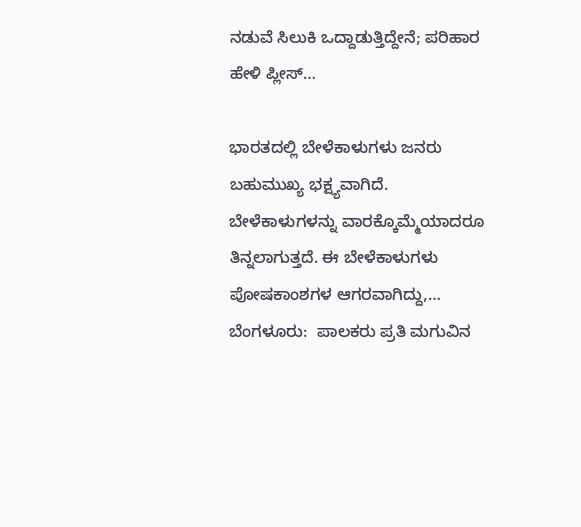ನಡುವೆ ಸಿಲುಕಿ ಒದ್ದಾಡುತ್ತಿದ್ದೇನೆ; ಪರಿಹಾರ ಹೇಳಿ ಪ್ಲೀಸ್…

ಭಾರತದಲ್ಲಿ ಬೇಳೆಕಾಳುಗಳು ಜನರು ಬಹುಮುಖ್ಯ ಭಕ್ಷ್ಯವಾಗಿದೆ. ಬೇಳೆಕಾಳುಗಳನ್ನು ವಾರಕ್ಕೊಮ್ಮೆಯಾದರೂ ತಿನ್ನಲಾಗುತ್ತದೆ. ಈ ಬೇಳೆಕಾಳುಗಳು ಪೋಷಕಾಂಶಗಳ ಆಗರವಾಗಿದ್ದು,…
ಬೆಂಗಳೂರು:  ಪಾಲಕರು ಪ್ರತಿ ಮಗುವಿನ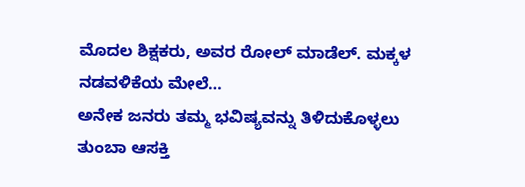ಮೊದಲ ಶಿಕ್ಷಕರು, ಅವರ ರೋಲ್ ಮಾಡೆಲ್. ಮಕ್ಕಳ ನಡವಳಿಕೆಯ ಮೇಲೆ…
ಅನೇಕ ಜನರು ತಮ್ಮ ಭವಿಷ್ಯವನ್ನು ತಿಳಿದುಕೊಳ್ಳಲು ತುಂಬಾ ಆಸಕ್ತಿ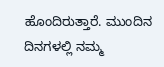ಹೊಂದಿರುತ್ತಾರೆ. ಮುಂದಿನ ದಿನಗಳಲ್ಲಿ ನಮ್ಮ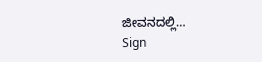ಜೀವನದಲ್ಲಿ…
Sign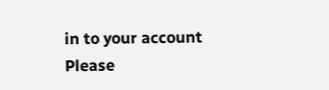in to your account
Please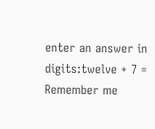enter an answer in digits:twelve + 7 =
Remember me